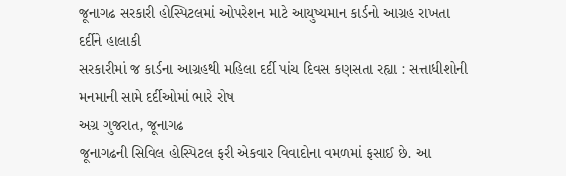જૂનાગઢ સરકારી હોસ્પિટલમાં ઓપરેશન માટે આયુષ્યમાન કાર્ડનો આગ્રહ રાખતા દર્દીને હાલાકી
સરકારીમાં જ કાર્ડના આગ્રહથી મહિલા દર્દી પાંચ દિવસ કણસતા રહ્યા : સત્તાધીશોની મનમાની સામે દર્દીઓમાં ભારે રોષ
અગ્ર ગુજરાત, જૂનાગઢ
જૂનાગઢની સિવિલ હોસ્પિટલ ફરી એકવાર વિવાદોના વમળમાં ફસાઈ છે. આ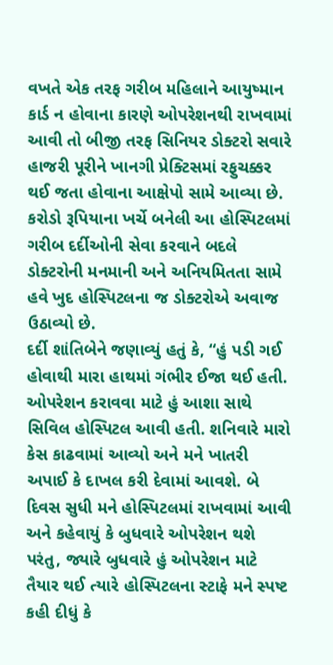વખતે એક તરફ ગરીબ મહિલાને આયુષ્માન કાર્ડ ન હોવાના કારણે ઓપરેશનથી રાખવામાં આવી તો બીજી તરફ સિનિયર ડોક્ટરો સવારે હાજરી પૂરીને ખાનગી પ્રેક્ટિસમાં રફુચક્કર થઈ જતા હોવાના આક્ષેપો સામે આવ્યા છે. કરોડો રૂપિયાના ખર્ચે બનેલી આ હોસ્પિટલમાં ગરીબ દર્દીઓની સેવા કરવાને બદલે ડોક્ટરોની મનમાની અને અનિયમિતતા સામે હવે ખુદ હોસ્પિટલના જ ડોક્ટરોએ અવાજ ઉઠાવ્યો છે.
દર્દી શાંતિબેને જણાવ્યું હતું કે, “હું પડી ગઈ હોવાથી મારા હાથમાં ગંભીર ઈજા થઈ હતી. ઓપરેશન કરાવવા માટે હું આશા સાથે સિવિલ હોસ્પિટલ આવી હતી. શનિવારે મારો કેસ કાઢવામાં આવ્યો અને મને ખાતરી અપાઈ કે દાખલ કરી દેવામાં આવશે. બે દિવસ સુધી મને હોસ્પિટલમાં રાખવામાં આવી અને કહેવાયું કે બુધવારે ઓપરેશન થશે પરંતુ, જ્યારે બુધવારે હું ઓપરેશન માટે તૈયાર થઈ ત્યારે હોસ્પિટલના સ્ટાફે મને સ્પષ્ટ કહી દીધું કે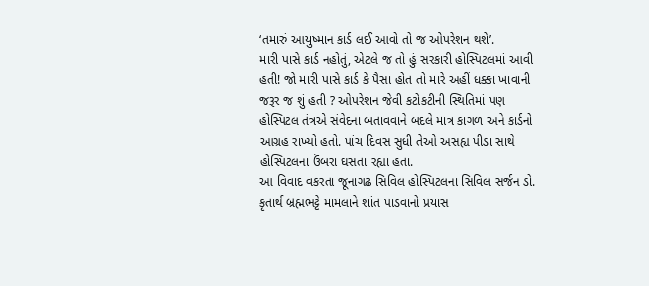‘તમારું આયુષ્માન કાર્ડ લઈ આવો તો જ ઓપરેશન થશે’.
મારી પાસે કાર્ડ નહોતું, એટલે જ તો હું સરકારી હોસ્પિટલમાં આવી હતી! જો મારી પાસે કાર્ડ કે પૈસા હોત તો મારે અહીં ધક્કા ખાવાની જરૂર જ શું હતી ? ઓપરેશન જેવી કટોકટીની સ્થિતિમાં પણ હોસ્પિટલ તંત્રએ સંવેદના બતાવવાને બદલે માત્ર કાગળ અને કાર્ડનો આગ્રહ રાખ્યો હતો. પાંચ દિવસ સુધી તેઓ અસહ્ય પીડા સાથે હોસ્પિટલના ઉંબરા ઘસતા રહ્યા હતા.
આ વિવાદ વકરતા જૂનાગઢ સિવિલ હોસ્પિટલના સિવિલ સર્જન ડો. કૃતાર્થ બ્રહ્મભટ્ટે મામલાને શાંત પાડવાનો પ્રયાસ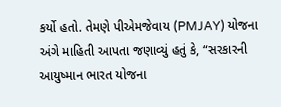કર્યો હતો. તેમણે પીએમજેવાય (PMJAY) યોજના અંગે માહિતી આપતા જણાવ્યું હતું કે, “સરકારની આયુષ્માન ભારત યોજના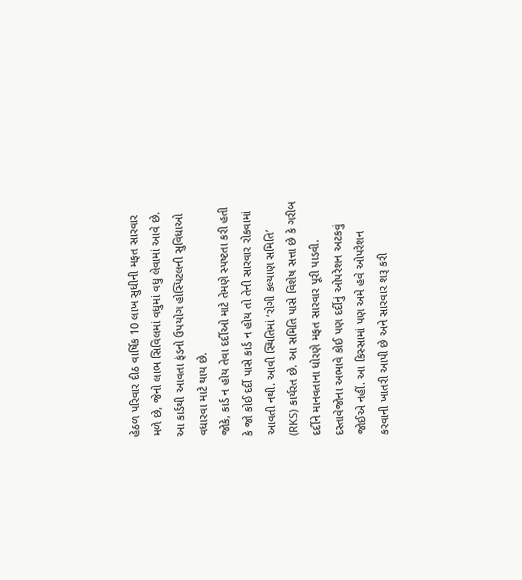હેઠળ પરિવાર દીઠ વાર્ષિક 10 લાખ સુધીની મફત સારવાર મળે છે, જેનો લાભ સિવિલમાં વધુમાં વધુ લેવામાં આવે છે. આ કાર્ડથી આવતા ફંડનો ઉપયોગ હોસ્પિટલની સુવિધાઓ વધારવા માટે થાય છે.
જોકે, કાર્ડ ન હોય તેવા દર્દીઓ માટે તેમણે સ્પષ્ટતા કરી હતી કે જો કોઈ દર્દી પાસે કાર્ડ ન હોય તો તેની સારવાર રોકવામાં આવતી નથી. આવી સ્થિતિમાં ‘રોગી કલ્યાણ સમિતિ’ (RKS) કાર્યરત છે. આ સમિતિ પાસે વિશેષ સત્તા છે કે ગરીબ દર્દીને માનવતાના ધોરણે મફત સારવાર પૂરી પાડવી. દસ્તાવેજોના અભાવે કોઈ પણ દર્દીનું ઓપરેશન અટકવું જોઈએ નહીં. આ કિસ્સામાં પણ અમે હવે ઓપરેશન કરવાની ખાતરી આપી છે અને સારવાર શરૂ કરી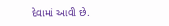દેવામાં આવી છે.